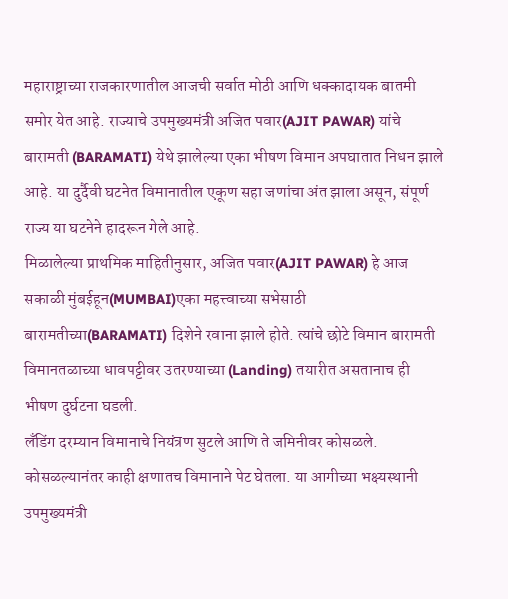महाराष्ट्राच्या राजकारणातील आजची सर्वात मोठी आणि धक्कादायक बातमी समोर येत आहे. राज्याचे उपमुख्यमंत्री अजित पवार(AJIT PAWAR) यांचे बारामती (BARAMATI) येथे झालेल्या एका भीषण विमान अपघातात निधन झाले आहे. या दुर्दैवी घटनेत विमानातील एकूण सहा जणांचा अंत झाला असून, संपूर्ण राज्य या घटनेने हादरून गेले आहे.
मिळालेल्या प्राथमिक माहितीनुसार, अजित पवार(AJIT PAWAR) हे आज सकाळी मुंबईहून(MUMBAI)एका महत्त्वाच्या सभेसाठी बारामतीच्या(BARAMATI) दिशेने रवाना झाले होते. त्यांचे छोटे विमान बारामती विमानतळाच्या धावपट्टीवर उतरण्याच्या (Landing) तयारीत असतानाच ही भीषण दुर्घटना घडली.
लँडिंग दरम्यान विमानाचे नियंत्रण सुटले आणि ते जमिनीवर कोसळले. कोसळल्यानंतर काही क्षणातच विमानाने पेट घेतला. या आगीच्या भक्ष्यस्थानी उपमुख्यमंत्री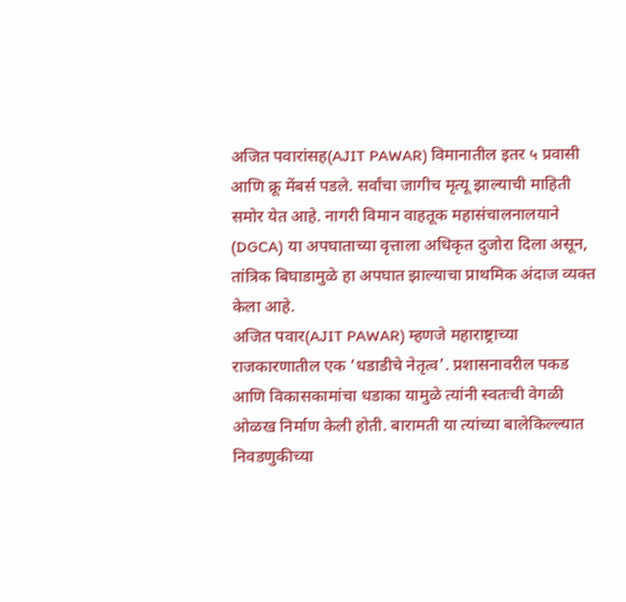अजित पवारांसह(AJIT PAWAR) विमानातील इतर ५ प्रवासी आणि क्रू मेंबर्स पडले. सर्वांचा जागीच मृत्यू झाल्याची माहिती समोर येत आहे. नागरी विमान वाहतूक महासंचालनालयाने (DGCA) या अपघाताच्या वृत्ताला अधिकृत दुजोरा दिला असून, तांत्रिक बिघाडामुळे हा अपघात झाल्याचा प्राथमिक अंदाज व्यक्त केला आहे.
अजित पवार(AJIT PAWAR) म्हणजे महाराष्ट्राच्या राजकारणातील एक ‘धडाडीचे नेतृत्व’. प्रशासनावरील पकड आणि विकासकामांचा धडाका यामुळे त्यांनी स्वतःची वेगळी ओळख निर्माण केली होती. बारामती या त्यांच्या बालेकिल्ल्यात निवडणुकीच्या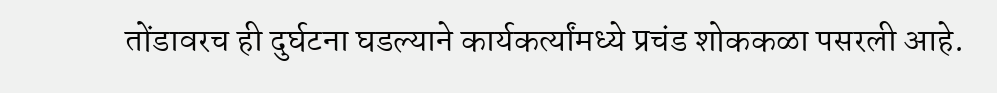तोंडावरच ही दुर्घटना घडल्याने कार्यकर्त्यांमध्ये प्रचंड शोककळा पसरली आहे.